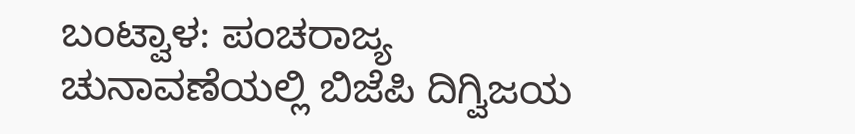ಬಂಟ್ವಾಳ: ಪಂಚರಾಜ್ಯ ಚುನಾವಣೆಯಲ್ಲಿ ಬಿಜೆಪಿ ದಿಗ್ವಿಜಯ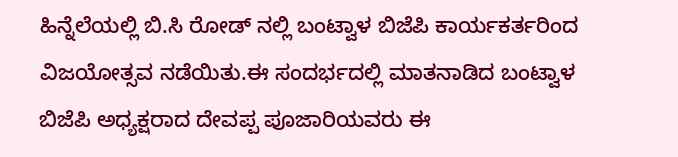ಹಿನ್ನೆಲೆಯಲ್ಲಿ ಬಿ.ಸಿ ರೋಡ್ ನಲ್ಲಿ ಬಂಟ್ವಾಳ ಬಿಜೆಪಿ ಕಾರ್ಯಕರ್ತರಿಂದ ವಿಜಯೋತ್ಸವ ನಡೆಯಿತು.ಈ ಸಂದರ್ಭದಲ್ಲಿ ಮಾತನಾಡಿದ ಬಂಟ್ವಾಳ ಬಿಜೆಪಿ ಅಧ್ಯಕ್ಷರಾದ ದೇವಪ್ಪ ಪೂಜಾರಿಯವರು ಈ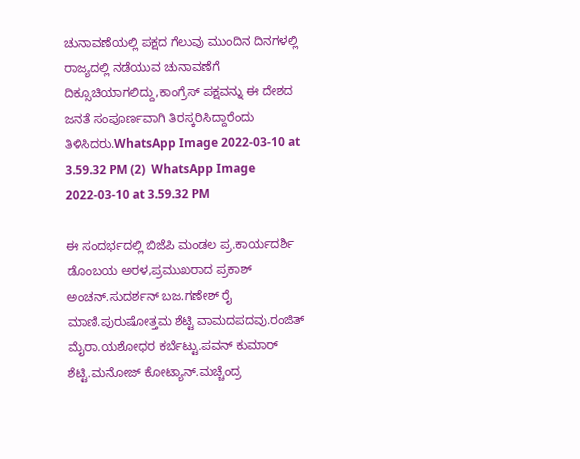ಚುನಾವಣೆಯಲ್ಲಿ ಪಕ್ಷದ ಗೆಲುವು ಮುಂದಿನ ದಿನಗಳಲ್ಲಿ ರಾಜ್ಯದಲ್ಲಿ ನಡೆಯುವ ಚುನಾವಣೆಗೆ ದಿಕ್ಸೂಚಿಯಾಗಲಿದ್ದು,ಕಾಂಗ್ರೆಸ್ ಪಕ್ಷವನ್ನು ಈ ದೇಶದ ಜನತೆ ಸಂಪೂರ್ಣವಾಗಿ ತಿರಸ್ಕರಿಸಿದ್ದಾರೆಂದು ತಿಳಿಸಿದರು.WhatsApp Image 2022-03-10 at 3.59.32 PM (2)  WhatsApp Image 2022-03-10 at 3.59.32 PM

ಈ ಸಂದರ್ಭದಲ್ಲಿ ಬಿಜೆಪಿ ಮಂಡಲ ಪ್ರ.ಕಾರ್ಯದರ್ಶಿ ಡೊಂಬಯ ಅರಳ,ಪ್ರಮುಖರಾದ ಪ್ರಕಾಶ್ ಅಂಚನ್.ಸುದರ್ಶನ್ ಬಜ.ಗಣೇಶ್ ರೈ ಮಾಣಿ.ಪುರುಷೋತ್ತಮ ಶೆಟ್ಟಿ ವಾಮದಪದವು.ರಂಜಿತ್ ಮೈರಾ.ಯಶೋಧರ ಕರ್ಬೆಟ್ಟು.ಪವನ್ ಕುಮಾರ್ ಶೆಟ್ಟಿ.ಮನೋಜ್ ಕೋಟ್ಯಾನ್.ಮಚ್ಚೆಂದ್ರ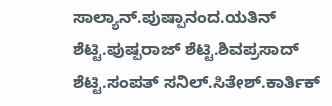ಸಾಲ್ಯಾನ್.ಪುಷ್ಪಾನಂದ.ಯತಿನ್ ಶೆಟ್ಟಿ.ಪುಷ್ಪರಾಜ್ ಶೆಟ್ಟಿ.ಶಿವಪ್ರಸಾದ್ ಶೆಟ್ಟಿ.ಸಂಪತ್ ಸನಿಲ್.ಸಿತೇಶ್.ಕಾರ್ತಿಕ್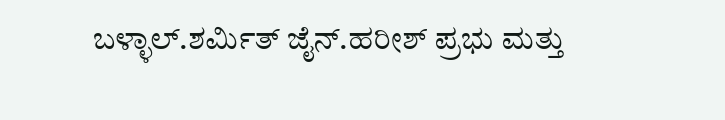ಬಳ್ಳಾಲ್.ಶರ್ಮಿತ್ ಜೈನ್.ಹರೀಶ್ ಪ್ರಭು ಮತ್ತು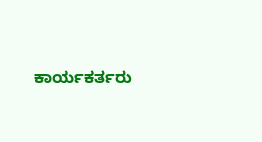ಕಾರ್ಯಕರ್ತರು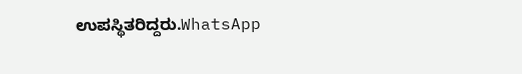ಉಪಸ್ಥಿತರಿದ್ದರು.WhatsApp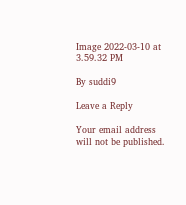Image 2022-03-10 at 3.59.32 PM

By suddi9

Leave a Reply

Your email address will not be published.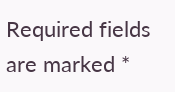Required fields are marked *